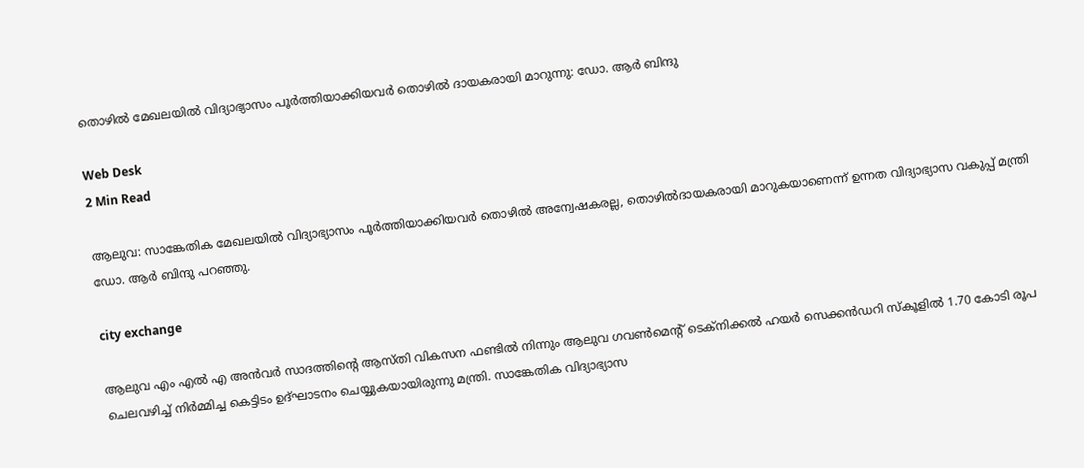തൊഴില്‍ മേഖലയില്‍ വിദ്യാഭ്യാസം പൂര്‍ത്തിയാക്കിയവര്‍ തൊഴില്‍ ദായകരായി മാറുന്നു: ഡോ. ആര്‍ ബിന്ദു

Web Desk
2 Min Read

ആലുവ: സാങ്കേതിക മേഖലയില്‍ വിദ്യാഭ്യാസം പൂര്‍ത്തിയാക്കിയവര്‍ തൊഴില്‍ അന്വേഷകരല്ല, തൊഴില്‍ദായകരായി മാറുകയാണെന്ന് ഉന്നത വിദ്യാഭ്യാസ വകുപ്പ് മന്ത്രി ഡോ. ആര്‍ ബിന്ദു പറഞ്ഞു.

city exchange

ആലുവ എം എല്‍ എ അന്‍വര്‍ സാദത്തിന്റെ ആസ്തി വികസന ഫണ്ടില്‍ നിന്നും ആലുവ ഗവണ്‍മെന്റ് ടെക്‌നിക്കല്‍ ഹയര്‍ സെക്കന്‍ഡറി സ്‌കൂളില്‍ 1.70 കോടി രൂപ ചെലവഴിച്ച് നിര്‍മ്മിച്ച കെട്ടിടം ഉദ്ഘാടനം ചെയ്യുകയായിരുന്നു മന്ത്രി. സാങ്കേതിക വിദ്യാഭ്യാസ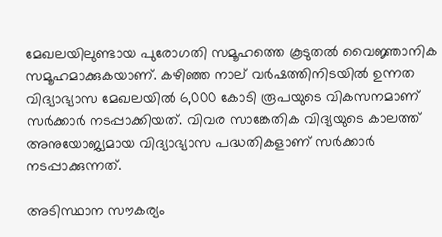മേഖലയിലുണ്ടായ പുരോഗതി സമൂഹത്തെ കൂടുതല്‍ വൈജ്ഞാനിക സമൂഹമാക്കുകയാണ്. കഴിഞ്ഞ നാല് വര്‍ഷത്തിനിടയില്‍ ഉന്നത വിദ്യാഭ്യാസ മേഖലയില്‍ 6,000 കോടി രൂപയുടെ വികസനമാണ് സര്‍ക്കാര്‍ നടപ്പാക്കിയത്. വിവര സാങ്കേതിക വിദ്യയുടെ കാലത്ത് അനുയോജ്യമായ വിദ്യാഭ്യാസ പദ്ധതികളാണ് സര്‍ക്കാര്‍ നടപ്പാക്കുന്നത്.

അടിസ്ഥാന സൗകര്യം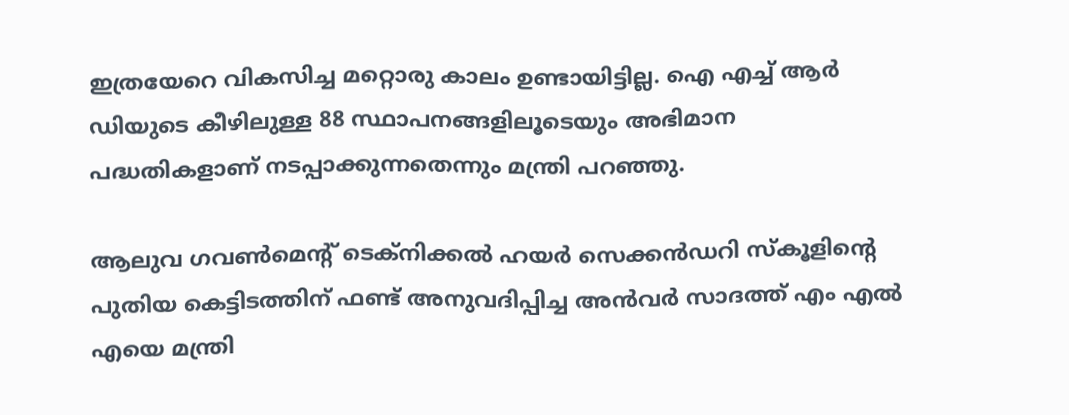ഇത്രയേറെ വികസിച്ച മറ്റൊരു കാലം ഉണ്ടായിട്ടില്ല. ഐ എച്ച് ആര്‍ ഡിയുടെ കീഴിലുള്ള 88 സ്ഥാപനങ്ങളിലൂടെയും അഭിമാന പദ്ധതികളാണ് നടപ്പാക്കുന്നതെന്നും മന്ത്രി പറഞ്ഞു.

ആലുവ ഗവണ്‍മെന്റ് ടെക്‌നിക്കല്‍ ഹയര്‍ സെക്കന്‍ഡറി സ്‌കൂളിന്റെ പുതിയ കെട്ടിടത്തിന് ഫണ്ട് അനുവദിപ്പിച്ച അന്‍വര്‍ സാദത്ത് എം എല്‍ എയെ മന്ത്രി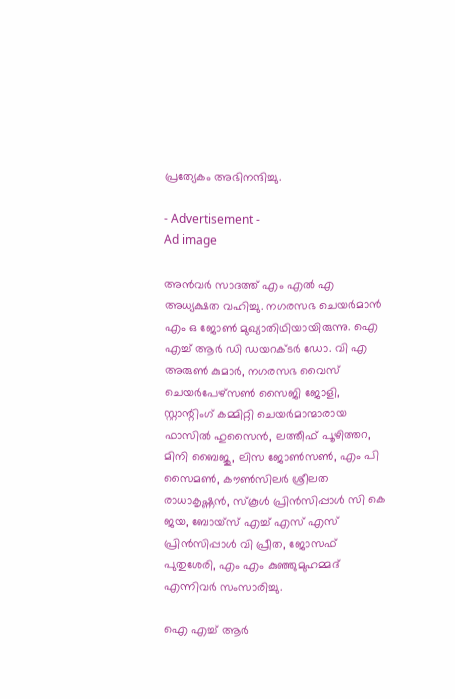പ്രത്യേകം അഭിനന്ദിച്ചു.

- Advertisement -
Ad image

അന്‍വര്‍ സാദത്ത് എം എല്‍ എ അധ്യക്ഷത വഹിച്ചു. നഗരസഭ ചെയര്‍മാന്‍ എം ഒ ജോണ്‍ മുഖ്യാതിഥിയായിരുന്നു. ഐ എച്ച് ആര്‍ ഡി ഡയറക്ടര്‍ ഡോ. വി എ അരുണ്‍ കുമാര്‍, നഗരസഭ വൈസ് ചെയര്‍പേഴ്‌സണ്‍ സൈജി ജോളി, സ്റ്റാന്റിംഗ് കമ്മിറ്റി ചെയര്‍മാന്മാരായ ഫാസില്‍ ഹുസൈന്‍, ലത്തീഫ് പൂഴിത്തറ, മിനി ബൈജു, ലിസ ജോണ്‍സണ്‍, എം പി സൈമണ്‍, കൗണ്‍സിലര്‍ ശ്രീലത രാധാകൃഷ്ണന്‍, സ്‌കൂള്‍ പ്രിന്‍സിപ്പാള്‍ സി കെ ജയ, ബോയ്‌സ് എച്ച് എസ് എസ് പ്രിന്‍സിപ്പാള്‍ വി പ്രീത, ജോസഫ് പുതുശേരി, എം എം കുഞ്ഞുമുഹമ്മദ് എന്നിവര്‍ സംസാരിച്ചു.

ഐ എച്ച് ആര്‍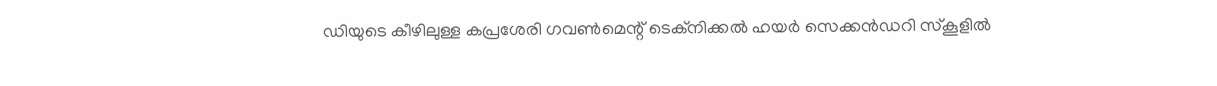ഡിയുടെ കീഴിലുള്ള കപ്രശേരി ഗവണ്‍മെന്റ് ടെക്‌നിക്കല്‍ ഹയര്‍ സെക്കന്‍ഡറി സ്‌കൂളില്‍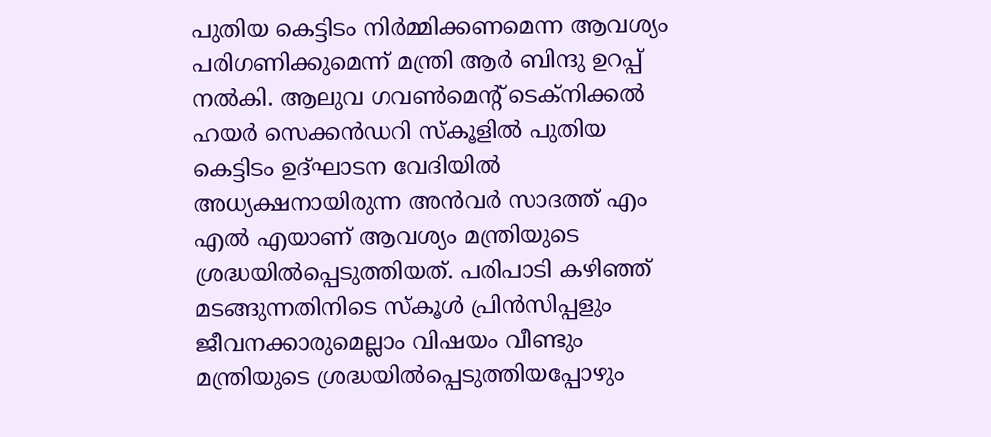പുതിയ കെട്ടിടം നിര്‍മ്മിക്കണമെന്ന ആവശ്യം പരിഗണിക്കുമെന്ന് മന്ത്രി ആര്‍ ബിന്ദു ഉറപ്പ് നല്‍കി. ആലുവ ഗവണ്‍മെന്റ് ടെക്‌നിക്കല്‍ ഹയര്‍ സെക്കന്‍ഡറി സ്‌കൂളില്‍ പുതിയ കെട്ടിടം ഉദ്ഘാടന വേദിയില്‍ അധ്യക്ഷനായിരുന്ന അന്‍വര്‍ സാദത്ത് എം എല്‍ എയാണ് ആവശ്യം മന്ത്രിയുടെ ശ്രദ്ധയില്‍പ്പെടുത്തിയത്. പരിപാടി കഴിഞ്ഞ് മടങ്ങുന്നതിനിടെ സ്‌കൂള്‍ പ്രിന്‍സിപ്പളും ജീവനക്കാരുമെല്ലാം വിഷയം വീണ്ടും മന്ത്രിയുടെ ശ്രദ്ധയില്‍പ്പെടുത്തിയപ്പോഴും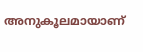അനുകൂലമായാണ്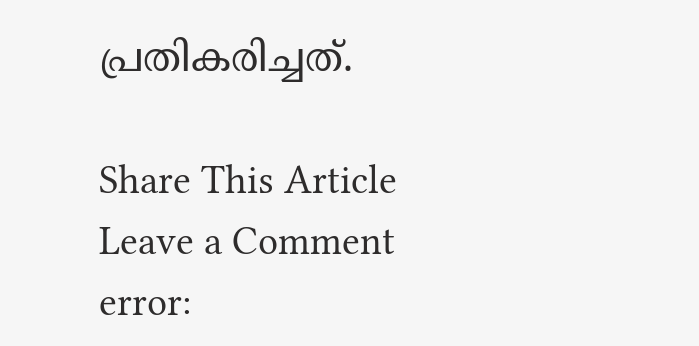പ്രതികരിച്ചത്.

Share This Article
Leave a Comment
error: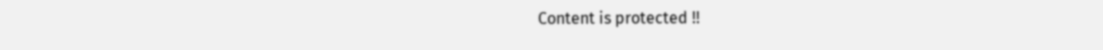Content is protected !!